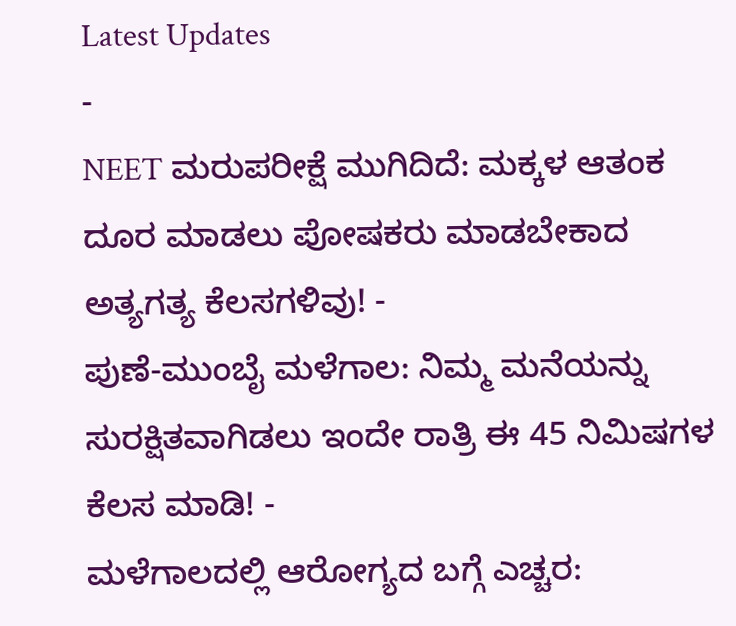Latest Updates
-
NEET ಮರುಪರೀಕ್ಷೆ ಮುಗಿದಿದೆ: ಮಕ್ಕಳ ಆತಂಕ ದೂರ ಮಾಡಲು ಪೋಷಕರು ಮಾಡಬೇಕಾದ ಅತ್ಯಗತ್ಯ ಕೆಲಸಗಳಿವು! -
ಪುಣೆ-ಮುಂಬೈ ಮಳೆಗಾಲ: ನಿಮ್ಮ ಮನೆಯನ್ನು ಸುರಕ್ಷಿತವಾಗಿಡಲು ಇಂದೇ ರಾತ್ರಿ ಈ 45 ನಿಮಿಷಗಳ ಕೆಲಸ ಮಾಡಿ! -
ಮಳೆಗಾಲದಲ್ಲಿ ಆರೋಗ್ಯದ ಬಗ್ಗೆ ಎಚ್ಚರ: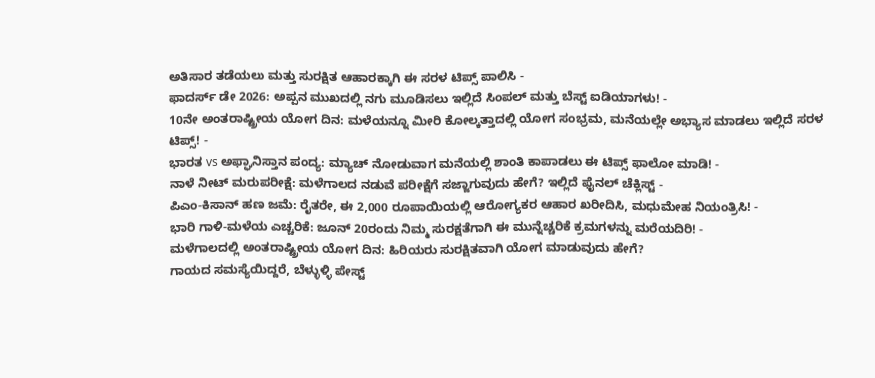ಅತಿಸಾರ ತಡೆಯಲು ಮತ್ತು ಸುರಕ್ಷಿತ ಆಹಾರಕ್ಕಾಗಿ ಈ ಸರಳ ಟಿಪ್ಸ್ ಪಾಲಿಸಿ -
ಫಾದರ್ಸ್ ಡೇ 2026: ಅಪ್ಪನ ಮುಖದಲ್ಲಿ ನಗು ಮೂಡಿಸಲು ಇಲ್ಲಿದೆ ಸಿಂಪಲ್ ಮತ್ತು ಬೆಸ್ಟ್ ಐಡಿಯಾಗಳು! -
10ನೇ ಅಂತರಾಷ್ಟ್ರೀಯ ಯೋಗ ದಿನ: ಮಳೆಯನ್ನೂ ಮೀರಿ ಕೋಲ್ಕತ್ತಾದಲ್ಲಿ ಯೋಗ ಸಂಭ್ರಮ, ಮನೆಯಲ್ಲೇ ಅಭ್ಯಾಸ ಮಾಡಲು ಇಲ್ಲಿದೆ ಸರಳ ಟಿಪ್ಸ್! -
ಭಾರತ vs ಅಫ್ಘಾನಿಸ್ತಾನ ಪಂದ್ಯ: ಮ್ಯಾಚ್ ನೋಡುವಾಗ ಮನೆಯಲ್ಲಿ ಶಾಂತಿ ಕಾಪಾಡಲು ಈ ಟಿಪ್ಸ್ ಫಾಲೋ ಮಾಡಿ! -
ನಾಳೆ ನೀಟ್ ಮರುಪರೀಕ್ಷೆ: ಮಳೆಗಾಲದ ನಡುವೆ ಪರೀಕ್ಷೆಗೆ ಸಜ್ಜಾಗುವುದು ಹೇಗೆ? ಇಲ್ಲಿದೆ ಫೈನಲ್ ಚೆಕ್ಲಿಸ್ಟ್ -
ಪಿಎಂ-ಕಿಸಾನ್ ಹಣ ಜಮೆ: ರೈತರೇ, ಈ 2,000 ರೂಪಾಯಿಯಲ್ಲಿ ಆರೋಗ್ಯಕರ ಆಹಾರ ಖರೀದಿಸಿ, ಮಧುಮೇಹ ನಿಯಂತ್ರಿಸಿ! -
ಭಾರಿ ಗಾಳಿ-ಮಳೆಯ ಎಚ್ಚರಿಕೆ: ಜೂನ್ 20ರಂದು ನಿಮ್ಮ ಸುರಕ್ಷತೆಗಾಗಿ ಈ ಮುನ್ನೆಚ್ಚರಿಕೆ ಕ್ರಮಗಳನ್ನು ಮರೆಯದಿರಿ! -
ಮಳೆಗಾಲದಲ್ಲಿ ಅಂತರಾಷ್ಟ್ರೀಯ ಯೋಗ ದಿನ: ಹಿರಿಯರು ಸುರಕ್ಷಿತವಾಗಿ ಯೋಗ ಮಾಡುವುದು ಹೇಗೆ?
ಗಾಯದ ಸಮಸ್ಯೆಯಿದ್ದರೆ, ಬೆಳ್ಳುಳ್ಳಿ ಪೇಸ್ಟ್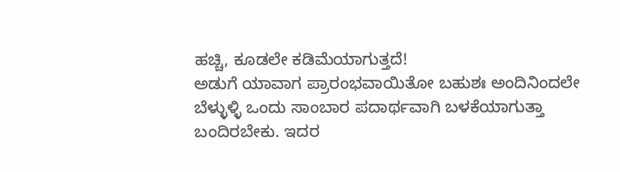ಹಚ್ಚಿ, ಕೂಡಲೇ ಕಡಿಮೆಯಾಗುತ್ತದೆ!
ಅಡುಗೆ ಯಾವಾಗ ಪ್ರಾರಂಭವಾಯಿತೋ ಬಹುಶಃ ಅಂದಿನಿಂದಲೇ ಬೆಳ್ಳುಳ್ಳಿ ಒಂದು ಸಾಂಬಾರ ಪದಾರ್ಥವಾಗಿ ಬಳಕೆಯಾಗುತ್ತಾ ಬಂದಿರಬೇಕು. ಇದರ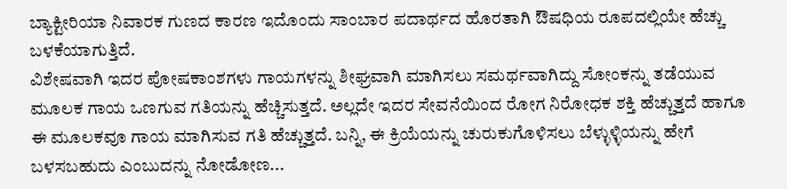ಬ್ಯಾಕ್ಟೀರಿಯಾ ನಿವಾರಕ ಗುಣದ ಕಾರಣ ಇದೊಂದು ಸಾಂಬಾರ ಪದಾರ್ಥದ ಹೊರತಾಗಿ ಔಷಧಿಯ ರೂಪದಲ್ಲಿಯೇ ಹೆಚ್ಚು ಬಳಕೆಯಾಗುತ್ತಿದೆ.
ವಿಶೇಷವಾಗಿ ಇದರ ಪೋಷಕಾಂಶಗಳು ಗಾಯಗಳನ್ನು ಶೀಘ್ರವಾಗಿ ಮಾಗಿಸಲು ಸಮರ್ಥವಾಗಿದ್ದು ಸೋಂಕನ್ನು ತಡೆಯುವ ಮೂಲಕ ಗಾಯ ಒಣಗುವ ಗತಿಯನ್ನು ಹೆಚ್ಚಿಸುತ್ತದೆ. ಅಲ್ಲದೇ ಇದರ ಸೇವನೆಯಿಂದ ರೋಗ ನಿರೋಧಕ ಶಕ್ತಿ ಹೆಚ್ಚುತ್ತದೆ ಹಾಗೂ ಈ ಮೂಲಕವೂ ಗಾಯ ಮಾಗಿಸುವ ಗತಿ ಹೆಚ್ಚುತ್ತದೆ. ಬನ್ನಿ, ಈ ಕ್ರಿಯೆಯನ್ನು ಚುರುಕುಗೊಳಿಸಲು ಬೆಳ್ಳುಳ್ಳಿಯನ್ನು ಹೇಗೆ ಬಳಸಬಹುದು ಎಂಬುದನ್ನು ನೋಡೋಣ...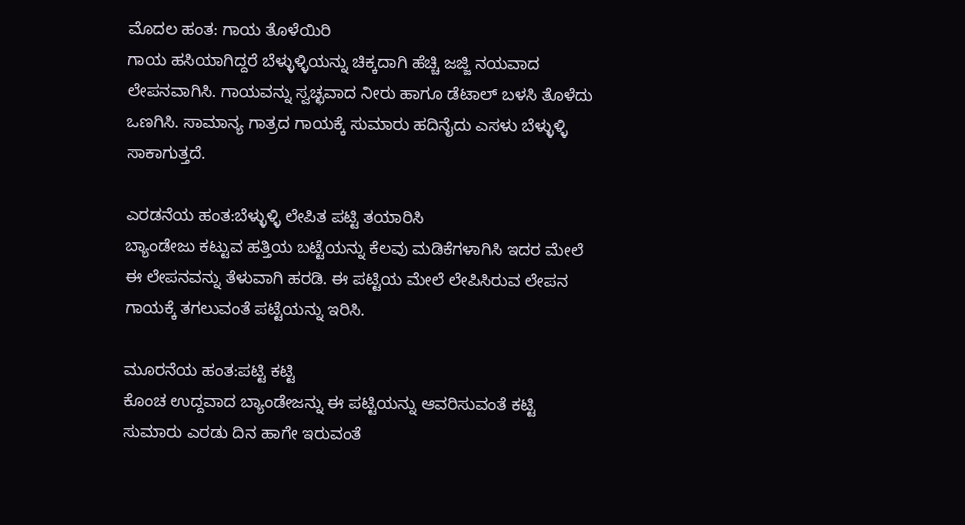ಮೊದಲ ಹಂತ: ಗಾಯ ತೊಳೆಯಿರಿ
ಗಾಯ ಹಸಿಯಾಗಿದ್ದರೆ ಬೆಳ್ಳುಳ್ಳಿಯನ್ನು ಚಿಕ್ಕದಾಗಿ ಹೆಚ್ಚಿ ಜಜ್ಜಿ ನಯವಾದ ಲೇಪನವಾಗಿಸಿ. ಗಾಯವನ್ನು ಸ್ವಚ್ಛವಾದ ನೀರು ಹಾಗೂ ಡೆಟಾಲ್ ಬಳಸಿ ತೊಳೆದು ಒಣಗಿಸಿ. ಸಾಮಾನ್ಯ ಗಾತ್ರದ ಗಾಯಕ್ಕೆ ಸುಮಾರು ಹದಿನೈದು ಎಸಳು ಬೆಳ್ಳುಳ್ಳಿ ಸಾಕಾಗುತ್ತದೆ.

ಎರಡನೆಯ ಹಂತ:ಬೆಳ್ಳುಳ್ಳಿ ಲೇಪಿತ ಪಟ್ಟಿ ತಯಾರಿಸಿ
ಬ್ಯಾಂಡೇಜು ಕಟ್ಟುವ ಹತ್ತಿಯ ಬಟ್ಟೆಯನ್ನು ಕೆಲವು ಮಡಿಕೆಗಳಾಗಿಸಿ ಇದರ ಮೇಲೆ ಈ ಲೇಪನವನ್ನು ತೆಳುವಾಗಿ ಹರಡಿ. ಈ ಪಟ್ಟಿಯ ಮೇಲೆ ಲೇಪಿಸಿರುವ ಲೇಪನ ಗಾಯಕ್ಕೆ ತಗಲುವಂತೆ ಪಟ್ಟೆಯನ್ನು ಇರಿಸಿ.

ಮೂರನೆಯ ಹಂತ:ಪಟ್ಟಿ ಕಟ್ಟಿ
ಕೊಂಚ ಉದ್ದವಾದ ಬ್ಯಾಂಡೇಜನ್ನು ಈ ಪಟ್ಟಿಯನ್ನು ಆವರಿಸುವಂತೆ ಕಟ್ಟಿ ಸುಮಾರು ಎರಡು ದಿನ ಹಾಗೇ ಇರುವಂತೆ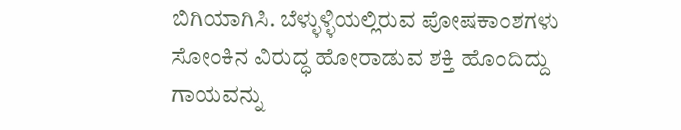ಬಿಗಿಯಾಗಿಸಿ. ಬೆಳ್ಳುಳ್ಳಿಯಲ್ಲಿರುವ ಪೋಷಕಾಂಶಗಳು ಸೋಂಕಿನ ವಿರುದ್ಧ ಹೋರಾಡುವ ಶಕ್ತಿ ಹೊಂದಿದ್ದು ಗಾಯವನ್ನು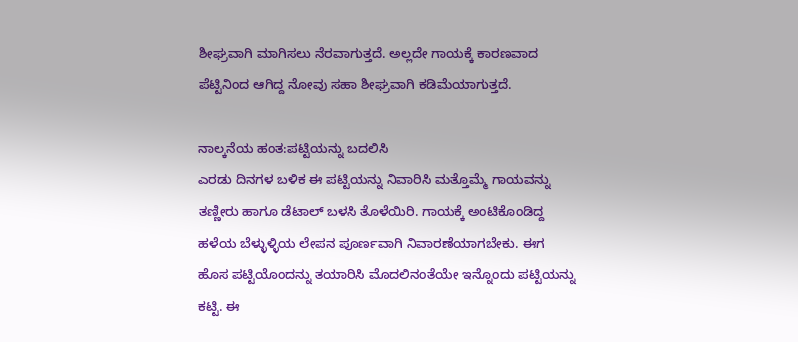ಶೀಘ್ರವಾಗಿ ಮಾಗಿಸಲು ನೆರವಾಗುತ್ತದೆ. ಅಲ್ಲದೇ ಗಾಯಕ್ಕೆ ಕಾರಣವಾದ ಪೆಟ್ಟಿನಿಂದ ಆಗಿದ್ದ ನೋವು ಸಹಾ ಶೀಘ್ರವಾಗಿ ಕಡಿಮೆಯಾಗುತ್ತದೆ.

ನಾಲ್ಕನೆಯ ಹಂತ:ಪಟ್ಟಿಯನ್ನು ಬದಲಿಸಿ
ಎರಡು ದಿನಗಳ ಬಳಿಕ ಈ ಪಟ್ಟಿಯನ್ನು ನಿವಾರಿಸಿ ಮತ್ತೊಮ್ಮೆ ಗಾಯವನ್ನು ತಣ್ಣೀರು ಹಾಗೂ ಡೆಟಾಲ್ ಬಳಸಿ ತೊಳೆಯಿರಿ. ಗಾಯಕ್ಕೆ ಅಂಟಿಕೊಂಡಿದ್ದ ಹಳೆಯ ಬೆಳ್ಳುಳ್ಳಿಯ ಲೇಪನ ಪೂರ್ಣವಾಗಿ ನಿವಾರಣೆಯಾಗಬೇಕು. ಈಗ ಹೊಸ ಪಟ್ಟಿಯೊಂದನ್ನು ತಯಾರಿಸಿ ಮೊದಲಿನಂತೆಯೇ ಇನ್ನೊಂದು ಪಟ್ಟಿಯನ್ನು ಕಟ್ಟಿ. ಈ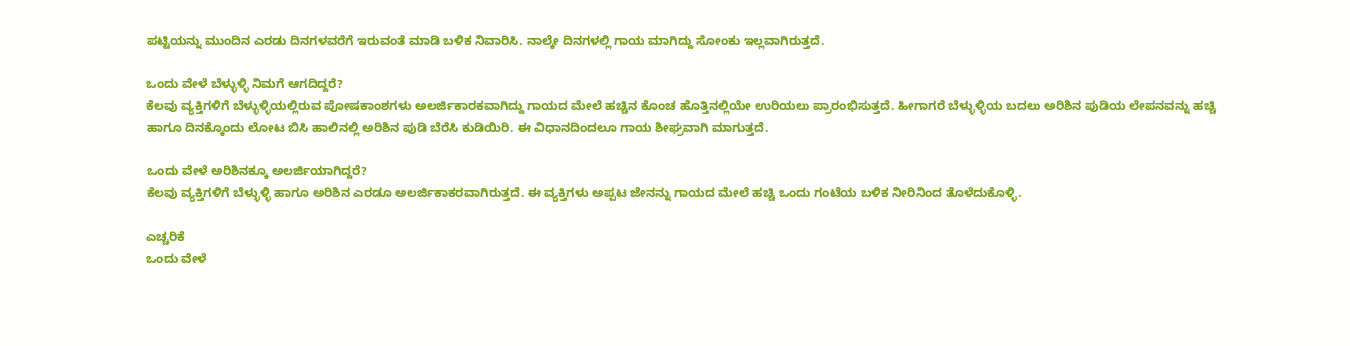ಪಟ್ಟಿಯನ್ನು ಮುಂದಿನ ಎರಡು ದಿನಗಳವರೆಗೆ ಇರುವಂತೆ ಮಾಡಿ ಬಳಿಕ ನಿವಾರಿಸಿ. ನಾಲ್ಕೇ ದಿನಗಳಲ್ಲಿ ಗಾಯ ಮಾಗಿದ್ದು ಸೋಂಕು ಇಲ್ಲವಾಗಿರುತ್ತದೆ.

ಒಂದು ವೇಳೆ ಬೆಳ್ಳುಳ್ಳಿ ನಿಮಗೆ ಆಗದಿದ್ದರೆ?
ಕೆಲವು ವ್ಯಕ್ತಿಗಳಿಗೆ ಬೆಳ್ಳುಳ್ಳಿಯಲ್ಲಿರುವ ಪೋಷಕಾಂಶಗಳು ಅಲರ್ಜಿಕಾರಕವಾಗಿದ್ದು ಗಾಯದ ಮೇಲೆ ಹಚ್ಚಿನ ಕೊಂಚ ಹೊತ್ತಿನಲ್ಲಿಯೇ ಉರಿಯಲು ಪ್ರಾರಂಭಿಸುತ್ತದೆ. ಹೀಗಾಗರೆ ಬೆಳ್ಳುಳ್ಳಿಯ ಬದಲು ಅರಿಶಿನ ಪುಡಿಯ ಲೇಪನವನ್ನು ಹಚ್ಚಿ ಹಾಗೂ ದಿನಕ್ಕೊಂದು ಲೋಟ ಬಿಸಿ ಹಾಲಿನಲ್ಲಿ ಅರಿಶಿನ ಪುಡಿ ಬೆರೆಸಿ ಕುಡಿಯಿರಿ. ಈ ವಿಧಾನದಿಂದಲೂ ಗಾಯ ಶೀಘ್ರವಾಗಿ ಮಾಗುತ್ತದೆ.

ಒಂದು ವೇಳೆ ಅರಿಶಿನಕ್ಕೂ ಅಲರ್ಜಿಯಾಗಿದ್ದರೆ?
ಕೆಲವು ವ್ಯಕ್ತಿಗಳಿಗೆ ಬೆಳ್ಳುಳ್ಳಿ ಹಾಗೂ ಅರಿಶಿನ ಎರಡೂ ಅಲರ್ಜಿಕಾಕರವಾಗಿರುತ್ತದೆ. ಈ ವ್ಯಕ್ತಿಗಳು ಅಪ್ಪಟ ಜೇನನ್ನು ಗಾಯದ ಮೇಲೆ ಹಚ್ಚಿ ಒಂದು ಗಂಟೆಯ ಬಳಿಕ ನೀರಿನಿಂದ ತೊಳೆದುಕೊಳ್ಳಿ.

ಎಚ್ಚರಿಕೆ
ಒಂದು ವೇಳೆ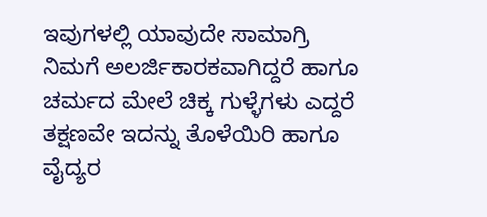ಇವುಗಳಲ್ಲಿ ಯಾವುದೇ ಸಾಮಾಗ್ರಿ ನಿಮಗೆ ಅಲರ್ಜಿಕಾರಕವಾಗಿದ್ದರೆ ಹಾಗೂ ಚರ್ಮದ ಮೇಲೆ ಚಿಕ್ಕ ಗುಳ್ಳೆಗಳು ಎದ್ದರೆ ತಕ್ಷಣವೇ ಇದನ್ನು ತೊಳೆಯಿರಿ ಹಾಗೂ ವೈದ್ಯರ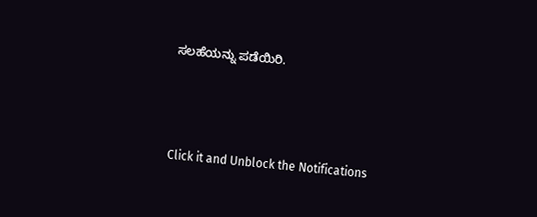ಸಲಹೆಯನ್ನು ಪಡೆಯಿರಿ.



Click it and Unblock the Notifications